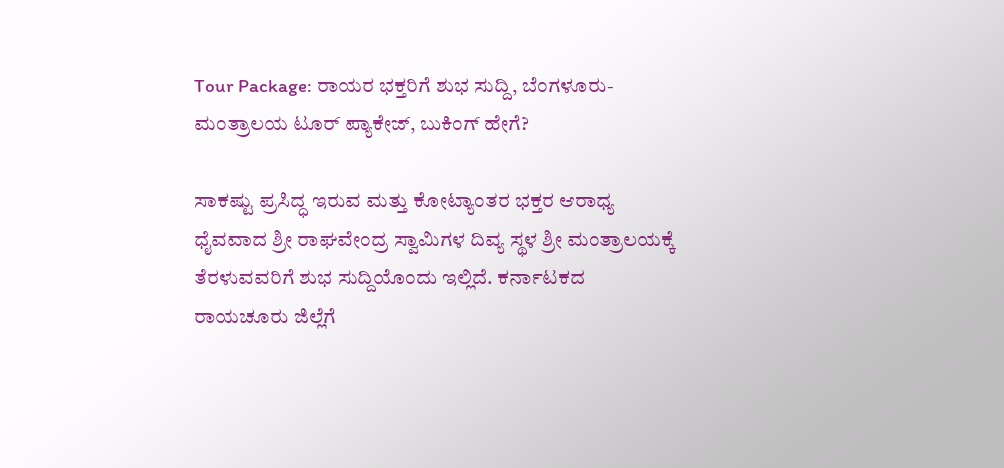Tour Package: ರಾಯರ ಭಕ್ತರಿಗೆ ಶುಭ ಸುದ್ದಿ, ಬೆಂಗಳೂರು-ಮಂತ್ರಾಲಯ ಟೂರ್ ಪ್ಯಾಕೇಜ್, ಬುಕಿಂಗ್ ಹೇಗೆ?

ಸಾಕಷ್ಟು ಪ್ರಸಿದ್ಧ ಇರುವ ಮತ್ತು ಕೋಟ್ಯಾಂತರ ಭಕ್ತರ ಆರಾಧ್ಯ ಧೈವವಾದ ಶ್ರೀ ರಾಘವೇಂದ್ರ ಸ್ವಾಮಿಗಳ ದಿವ್ಯ ಸ್ಥಳ ಶ್ರೀ ಮಂತ್ರಾಲಯಕ್ಕೆ ತೆರಳುವವರಿಗೆ ಶುಭ ಸುದ್ದಿಯೊಂದು ಇಲ್ಲಿದೆ. ಕರ್ನಾಟಕದ ರಾಯಚೂರು ಜಿಲ್ಲೆಗೆ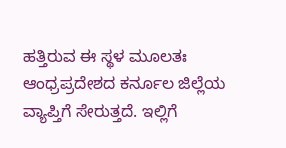ಹತ್ತಿರುವ ಈ ಸ್ಥಳ ಮೂಲತಃ ಆಂಧ್ರಪ್ರದೇಶದ ಕರ್ನೂಲ ಜಿಲ್ಲೆಯ ವ್ಯಾಪ್ತಿಗೆ ಸೇರುತ್ತದೆ. ಇಲ್ಲಿಗೆ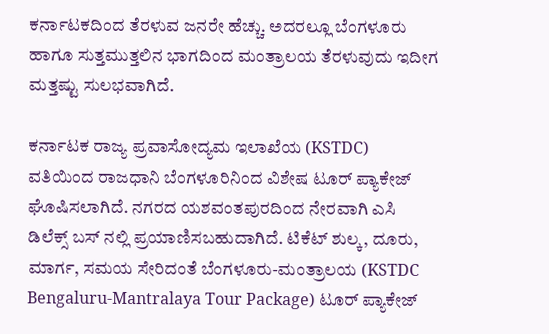ಕರ್ನಾಟಕದಿಂದ ತೆರಳುವ ಜನರೇ ಹೆಚ್ಚು. ಅದರಲ್ಲೂ ಬೆಂಗಳೂರು ಹಾಗೂ ಸುತ್ತಮುತ್ತಲಿನ ಭಾಗದಿಂದ ಮಂತ್ರಾಲಯ ತೆರಳುವುದು ಇದೀಗ ಮತ್ತಷ್ಟು ಸುಲಭವಾಗಿದೆ.

ಕರ್ನಾಟಕ ರಾಜ್ಯ ಪ್ರವಾಸೋದ್ಯಮ ಇಲಾಖೆಯ (KSTDC) ವತಿಯಿಂದ ರಾಜಧಾನಿ ಬೆಂಗಳೂರಿನಿಂದ ವಿಶೇಷ ಟೂರ್ ಪ್ಯಾಕೇಜ್ ಘೊಷಿಸಲಾಗಿದೆ. ನಗರದ ಯಶವಂತಪುರದಿಂದ ನೇರವಾಗಿ ಎಸಿ ಡಿಲೆಕ್ಸ್ ಬಸ್‌ ನಲ್ಲಿ ಪ್ರಯಾಣಿಸಬಹುದಾಗಿದೆ. ಟಿಕೆಟ್ ಶುಲ್ಕ, ದೂರು, ಮಾರ್ಗ, ಸಮಯ ಸೇರಿದಂತೆ ಬೆಂಗಳೂರು-ಮಂತ್ರಾಲಯ (KSTDC Bengaluru-Mantralaya Tour Package) ಟೂರ್ ಪ್ಯಾಕೇಜ್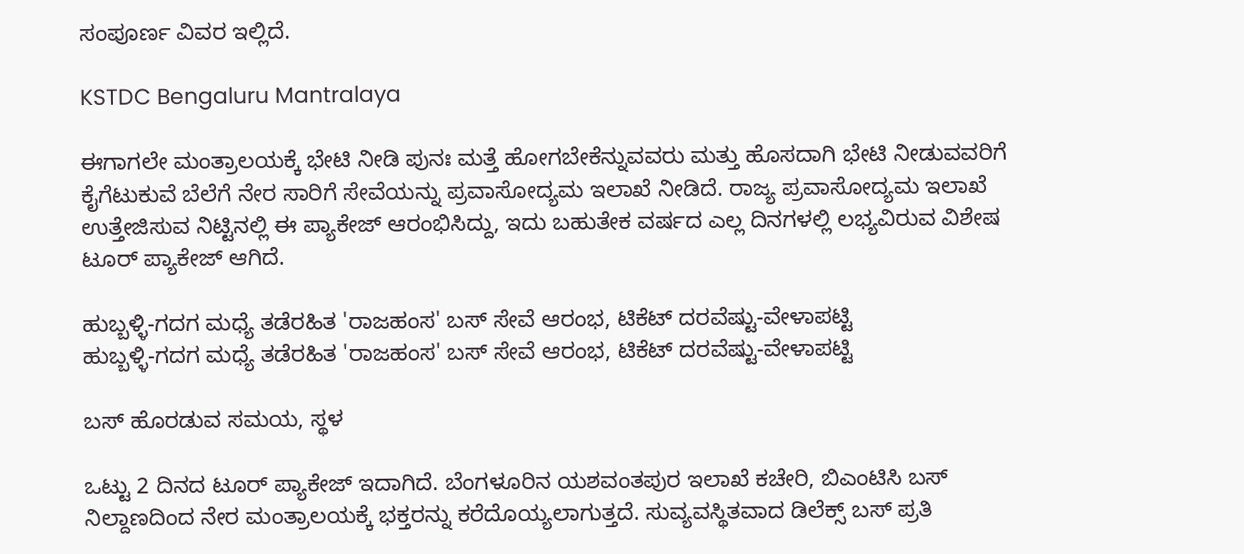ಸಂಪೂರ್ಣ ವಿವರ ಇಲ್ಲಿದೆ.

KSTDC Bengaluru Mantralaya

ಈಗಾಗಲೇ ಮಂತ್ರಾಲಯಕ್ಕೆ ಭೇಟಿ ನೀಡಿ ಪುನಃ ಮತ್ತೆ ಹೋಗಬೇಕೆನ್ನುವವರು ಮತ್ತು ಹೊಸದಾಗಿ ಭೇಟಿ ನೀಡುವವರಿಗೆ ಕೈಗೆಟುಕುವೆ ಬೆಲೆಗೆ ನೇರ ಸಾರಿಗೆ ಸೇವೆಯನ್ನು ಪ್ರವಾಸೋದ್ಯಮ ಇಲಾಖೆ ನೀಡಿದೆ. ರಾಜ್ಯ ಪ್ರವಾಸೋದ್ಯಮ ಇಲಾಖೆ ಉತ್ತೇಜಿಸುವ ನಿಟ್ಟಿನಲ್ಲಿ ಈ ಪ್ಯಾಕೇಜ್ ಆರಂಭಿಸಿದ್ದು, ಇದು ಬಹುತೇಕ ವರ್ಷದ ಎಲ್ಲ ದಿನಗಳಲ್ಲಿ ಲಭ್ಯವಿರುವ ವಿಶೇಷ ಟೂರ್ ಪ್ಯಾಕೇಜ್ ಆಗಿದೆ.

ಹುಬ್ಬಳ್ಳಿ-ಗದಗ ಮಧ್ಯೆ ತಡೆರಹಿತ 'ರಾಜಹಂಸ' ಬಸ್ ಸೇವೆ ಆರಂಭ, ಟಿಕೆಟ್ ದರವೆಷ್ಟು-ವೇಳಾಪಟ್ಟಿ
ಹುಬ್ಬಳ್ಳಿ-ಗದಗ ಮಧ್ಯೆ ತಡೆರಹಿತ 'ರಾಜಹಂಸ' ಬಸ್ ಸೇವೆ ಆರಂಭ, ಟಿಕೆಟ್ ದರವೆಷ್ಟು-ವೇಳಾಪಟ್ಟಿ

ಬಸ್ ಹೊರಡುವ ಸಮಯ, ಸ್ಥಳ

ಒಟ್ಟು 2 ದಿನದ ಟೂರ್ ಪ್ಯಾಕೇಜ್ ಇದಾಗಿದೆ. ಬೆಂಗಳೂರಿನ ಯಶವಂತಪುರ ಇಲಾಖೆ ಕಚೇರಿ, ಬಿಎಂಟಿಸಿ ಬಸ್ ನಿಲ್ದಾಣದಿಂದ ನೇರ ಮಂತ್ರಾಲಯಕ್ಕೆ ಭಕ್ತರನ್ನು ಕರೆದೊಯ್ಯಲಾಗುತ್ತದೆ. ಸುವ್ಯವಸ್ಥಿತವಾದ ಡಿಲೆಕ್ಸ್ ಬಸ್ ಪ್ರತಿ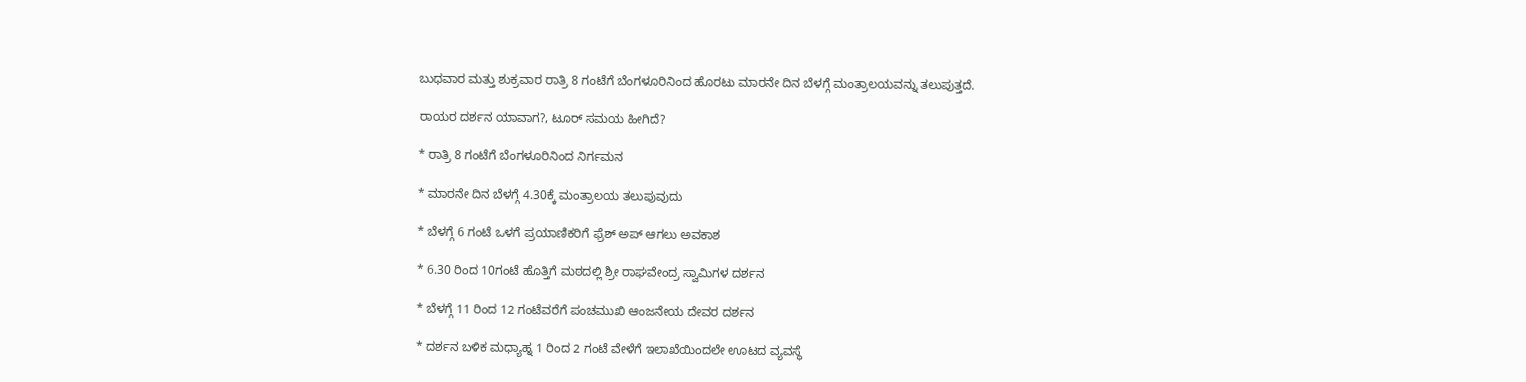ಬುಧವಾರ ಮತ್ತು ಶುಕ್ರವಾರ ರಾತ್ರಿ 8 ಗಂಟೆಗೆ ಬೆಂಗಳೂರಿನಿಂದ ಹೊರಟು ಮಾರನೇ ದಿನ ಬೆಳಗ್ಗೆ ಮಂತ್ರಾಲಯವನ್ನು ತಲುಪುತ್ತದೆ.

ರಾಯರ ದರ್ಶನ ಯಾವಾಗ?, ಟೂರ್ ಸಮಯ ಹೀಗಿದೆ?

* ರಾತ್ರಿ 8 ಗಂಟೆಗೆ ಬೆಂಗಳೂರಿನಿಂದ ನಿರ್ಗಮನ

* ಮಾರನೇ ದಿನ ಬೆಳಗ್ಗೆ 4.30ಕ್ಕೆ ಮಂತ್ರಾಲಯ ತಲುಪುವುದು

* ಬೆಳಗ್ಗೆ 6 ಗಂಟೆ ಒಳಗೆ ಪ್ರಯಾಣಿಕರಿಗೆ ಫ್ರೆಶ್ ಅಪ್ ಆಗಲು ಅವಕಾಶ

* 6.30 ರಿಂದ 10ಗಂಟೆ ಹೊತ್ತಿಗೆ ಮಠದಲ್ಲಿ ಶ್ರೀ ರಾಘವೇಂದ್ರ ಸ್ವಾಮಿಗಳ ದರ್ಶನ

* ಬೆಳಗ್ಗೆ 11 ರಿಂದ 12 ಗಂಟೆವರೆಗೆ ಪಂಚಮುಖಿ ಆಂಜನೇಯ ದೇವರ ದರ್ಶನ

* ದರ್ಶನ ಬಳಿಕ ಮಧ್ಯಾಹ್ನ 1 ರಿಂದ 2 ಗಂಟೆ ವೇಳೆಗೆ ಇಲಾಖೆಯಿಂದಲೇ ಊಟದ ವ್ಯವಸ್ಥೆ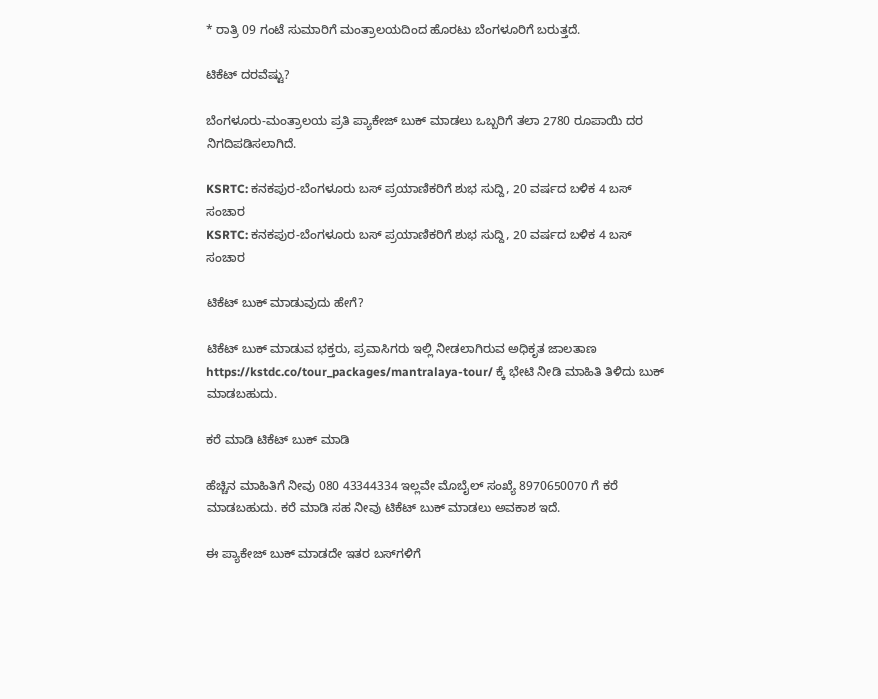* ರಾತ್ರಿ 09 ಗಂಟೆ ಸುಮಾರಿಗೆ ಮಂತ್ರಾಲಯದಿಂದ ಹೊರಟು ಬೆಂಗಳೂರಿಗೆ ಬರುತ್ತದೆ.

ಟಿಕೆಟ್ ದರವೆಷ್ಟು?

ಬೆಂಗಳೂರು-ಮಂತ್ರಾಲಯ ಪ್ರತಿ ಪ್ಯಾಕೇಜ್‌ ಬುಕ್ ಮಾಡಲು ಒಬ್ಬರಿಗೆ ತಲಾ 2780 ರೂಪಾಯಿ ದರ ನಿಗದಿಪಡಿಸಲಾಗಿದೆ.

KSRTC: ಕನಕಪುರ-ಬೆಂಗಳೂರು ಬಸ್ ಪ್ರಯಾಣಿಕರಿಗೆ ಶುಭ ಸುದ್ದಿ, 20 ವರ್ಷದ ಬಳಿಕ 4 ಬಸ್ ಸಂಚಾರ
KSRTC: ಕನಕಪುರ-ಬೆಂಗಳೂರು ಬಸ್ ಪ್ರಯಾಣಿಕರಿಗೆ ಶುಭ ಸುದ್ದಿ, 20 ವರ್ಷದ ಬಳಿಕ 4 ಬಸ್ ಸಂಚಾರ

ಟಿಕೆಟ್ ಬುಕ್ ಮಾಡುವುದು ಹೇಗೆ?

ಟಿಕೆಟ್ ಬುಕ್ ಮಾಡುವ ಭಕ್ತರು, ಪ್ರವಾಸಿಗರು ಇಲ್ಲಿ ನೀಡಲಾಗಿರುವ ಅಧಿಕೃತ ಜಾಲತಾಣ https://kstdc.co/tour_packages/mantralaya-tour/ ಕ್ಕೆ ಭೇಟಿ ನೀಡಿ ಮಾಹಿತಿ ತಿಳಿದು ಬುಕ್ ಮಾಡಬಹುದು.

ಕರೆ ಮಾಡಿ ಟಿಕೆಟ್ ಬುಕ್ ಮಾಡಿ

ಹೆಚ್ಚಿನ ಮಾಹಿತಿಗೆ ನೀವು 080 43344334 ಇಲ್ಲವೇ ಮೊಬೈಲ್ ಸಂಖ್ಯೆ 8970650070 ಗೆ ಕರೆ ಮಾಡಬಹುದು. ಕರೆ ಮಾಡಿ ಸಹ ನೀವು ಟಿಕೆಟ್ ಬುಕ್ ಮಾಡಲು ಅವಕಾಶ ಇದೆ.

ಈ ಪ್ಯಾಕೇಜ್ ಬುಕ್ ಮಾಡದೇ ಇತರ ಬಸ್‌ಗಳಿಗೆ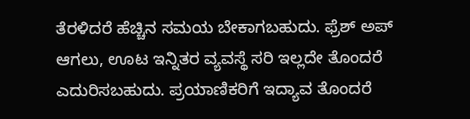ತೆರಳಿದರೆ ಹೆಚ್ಚಿನ ಸಮಯ ಬೇಕಾಗಬಹುದು. ಫ್ರೆಶ್ ಅಪ್ ಆಗಲು, ಊಟ ಇನ್ನಿತರ ವ್ಯವಸ್ಥೆ ಸರಿ ಇಲ್ಲದೇ ತೊಂದರೆ ಎದುರಿಸಬಹುದು. ಪ್ರಯಾಣಿಕರಿಗೆ ಇದ್ಯಾವ ತೊಂದರೆ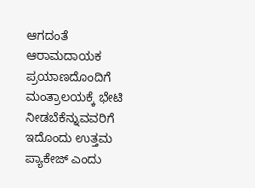ಆಗದಂತೆ ಆರಾಮದಾಯಕ ಪ್ರಯಾಣದೊಂದಿಗೆ ಮಂತ್ರಾಲಯಕ್ಕೆ ಭೇಟಿ ನೀಡಬೆಕೆನ್ನುವವರಿಗೆ ಇದೊಂದು ಉತ್ತಮ ಪ್ಯಾಕೇಜ್ ಎಂದು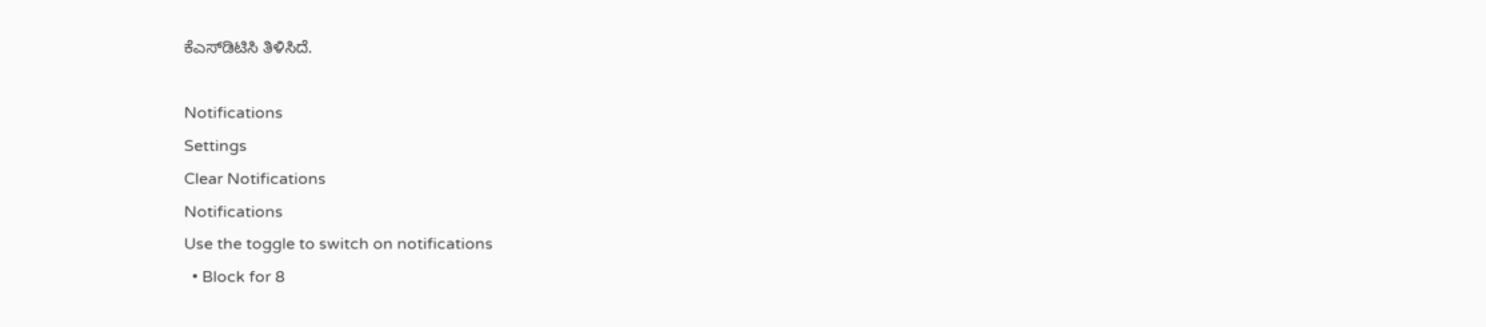ಕೆಎಸ್‌ಡಿಟಿಸಿ ತಿಳಿಸಿದೆ.

Notifications
Settings
Clear Notifications
Notifications
Use the toggle to switch on notifications
  • Block for 8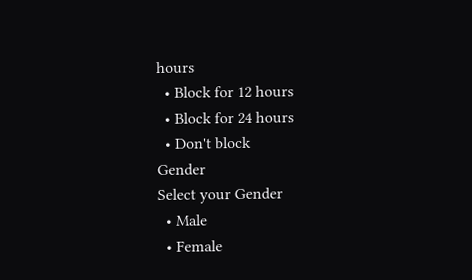hours
  • Block for 12 hours
  • Block for 24 hours
  • Don't block
Gender
Select your Gender
  • Male
  • Female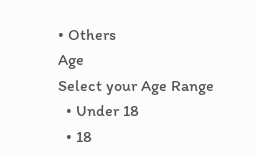• Others
Age
Select your Age Range
  • Under 18
  • 18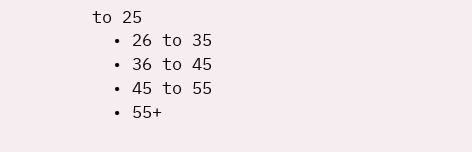to 25
  • 26 to 35
  • 36 to 45
  • 45 to 55
  • 55+